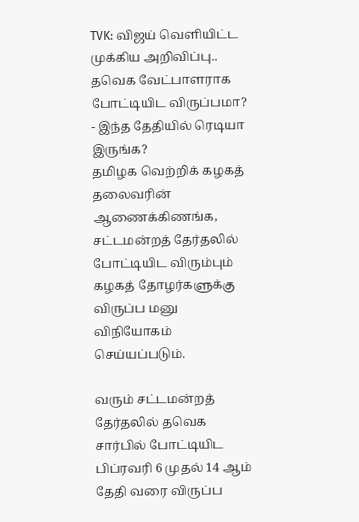TVK: விஜய் வெளியிட்ட முக்கிய அறிவிப்பு.. தவெக வேட்பாளராக போட்டியிட விருப்பமா? - இந்த தேதியில் ரெடியா இருங்க?
தமிழக வெற்றிக் கழகத் தலைவரின் ஆணைக்கிணங்க, சட்டமன்றத் தேர்தலில் போட்டியிட விரும்பும் கழகத் தோழர்களுக்கு விருப்ப மனு விநியோகம் செய்யப்படும்.

வரும் சட்டமன்றத் தேர்தலில் தவெக சார்பில் போட்டியிட பிப்ரவரி 6 முதல் 14 ஆம் தேதி வரை விருப்ப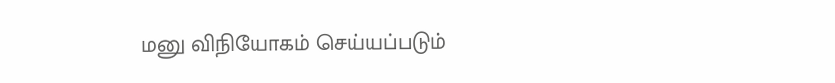மனு விநியோகம் செய்யப்படும்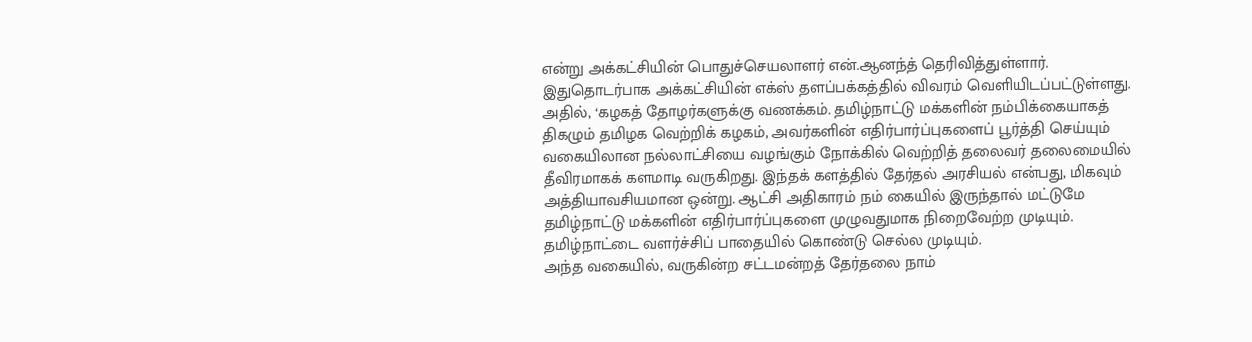என்று அக்கட்சியின் பொதுச்செயலாளர் என்.ஆனந்த் தெரிவித்துள்ளார்.
இதுதொடர்பாக அக்கட்சியின் எக்ஸ் தளப்பக்கத்தில் விவரம் வெளியிடப்பட்டுள்ளது. அதில், ‘கழகத் தோழர்களுக்கு வணக்கம். தமிழ்நாட்டு மக்களின் நம்பிக்கையாகத் திகழும் தமிழக வெற்றிக் கழகம், அவர்களின் எதிர்பார்ப்புகளைப் பூர்த்தி செய்யும் வகையிலான நல்லாட்சியை வழங்கும் நோக்கில் வெற்றித் தலைவர் தலைமையில் தீவிரமாகக் களமாடி வருகிறது. இந்தக் களத்தில் தேர்தல் அரசியல் என்பது, மிகவும் அத்தியாவசியமான ஒன்று. ஆட்சி அதிகாரம் நம் கையில் இருந்தால் மட்டுமே தமிழ்நாட்டு மக்களின் எதிர்பார்ப்புகளை முழுவதுமாக நிறைவேற்ற முடியும். தமிழ்நாட்டை வளர்ச்சிப் பாதையில் கொண்டு செல்ல முடியும்.
அந்த வகையில், வருகின்ற சட்டமன்றத் தேர்தலை நாம்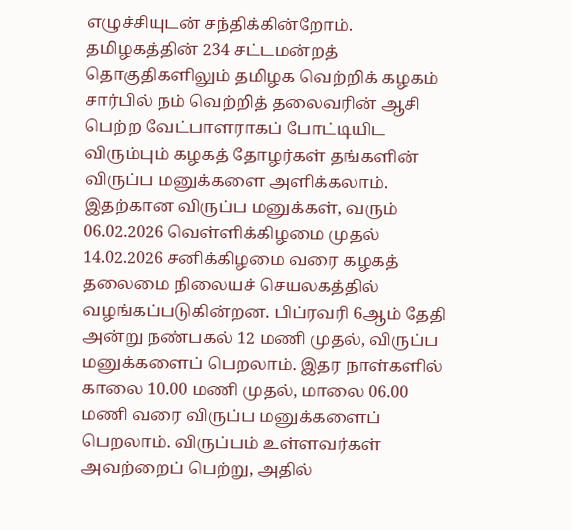எழுச்சியுடன் சந்திக்கின்றோம். தமிழகத்தின் 234 சட்டமன்றத் தொகுதிகளிலும் தமிழக வெற்றிக் கழகம் சார்பில் நம் வெற்றித் தலைவரின் ஆசி பெற்ற வேட்பாளராகப் போட்டியிட விரும்பும் கழகத் தோழர்கள் தங்களின் விருப்ப மனுக்களை அளிக்கலாம். இதற்கான விருப்ப மனுக்கள், வரும் 06.02.2026 வெள்ளிக்கிழமை முதல் 14.02.2026 சனிக்கிழமை வரை கழகத் தலைமை நிலையச் செயலகத்தில் வழங்கப்படுகின்றன. பிப்ரவரி 6ஆம் தேதி அன்று நண்பகல் 12 மணி முதல், விருப்ப மனுக்களைப் பெறலாம். இதர நாள்களில் காலை 10.00 மணி முதல், மாலை 06.00 மணி வரை விருப்ப மனுக்களைப் பெறலாம். விருப்பம் உள்ளவர்கள் அவற்றைப் பெற்று, அதில்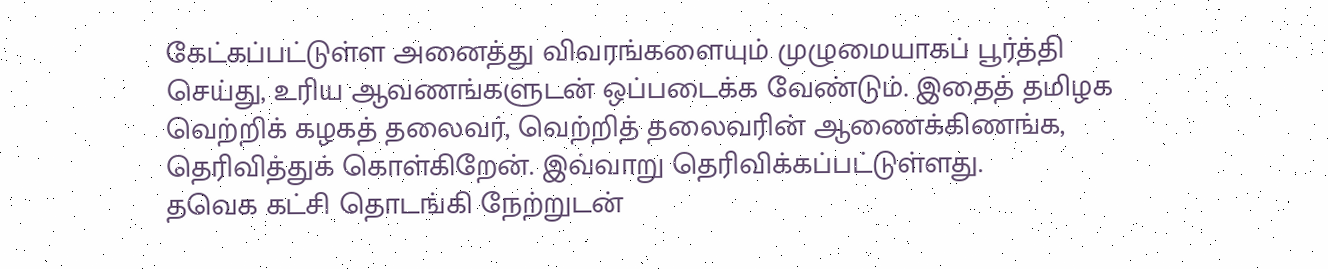கேட்கப்பட்டுள்ள அனைத்து விவரங்களையும் முழுமையாகப் பூர்த்தி செய்து, உரிய ஆவணங்களுடன் ஒப்படைக்க வேண்டும். இதைத் தமிழக வெற்றிக் கழகத் தலைவர், வெற்றித் தலைவரின் ஆணைக்கிணங்க, தெரிவித்துக் கொள்கிறேன். இவ்வாறு தெரிவிக்கப்பட்டுள்ளது.
தவெக கட்சி தொடங்கி நேற்றுடன்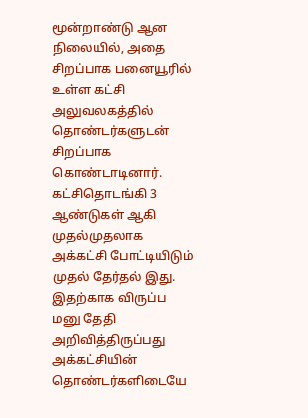மூன்றாண்டு ஆன நிலையில், அதை சிறப்பாக பனையூரில் உள்ள கட்சி அலுவலகத்தில் தொண்டர்களுடன் சிறப்பாக கொண்டாடினார். கட்சிதொடங்கி 3 ஆண்டுகள் ஆகி முதல்முதலாக அக்கட்சி போட்டியிடும் முதல் தேர்தல் இது. இதற்காக விருப்ப மனு தேதி அறிவித்திருப்பது அக்கட்சியின் தொண்டர்களிடையே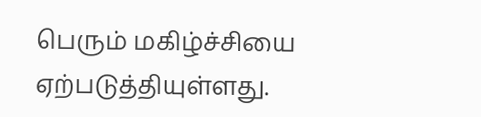பெரும் மகிழ்ச்சியை ஏற்படுத்தியுள்ளது.